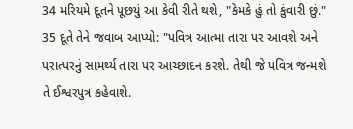34 મરિયમે દૂતને પૂછયું આ કેવી રીતે થશે, "કેમકે હું તો કુંવારી છું."
35 દૂતે તેને જવાબ આપ્યો: "પવિત્ર આત્મા તારા પર આવશે અને પરાત્પરનું સામર્થ્ય તારા પર આચ્છાદન કરશે. તેથી જે પવિત્ર જન્મશે તે ઈશ્વરપુત્ર કહેવાશે.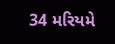34 મરિયમે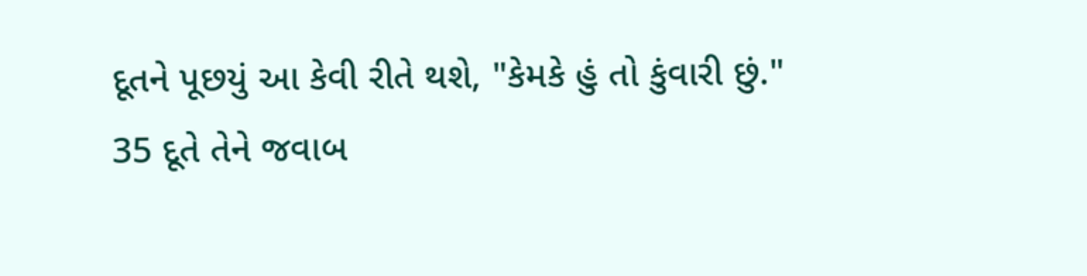દૂતને પૂછયું આ કેવી રીતે થશે, "કેમકે હું તો કુંવારી છું."
35 દૂતે તેને જવાબ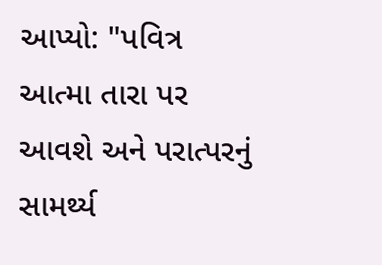આપ્યો: "પવિત્ર આત્મા તારા પર આવશે અને પરાત્પરનું સામર્થ્ય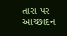તારા પર આચ્છાદન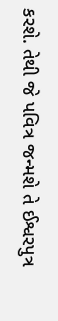કરશે. તેથી જે પવિત્ર જન્મશે તે ઈશ્વરપુત્ર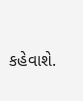કહેવાશે.